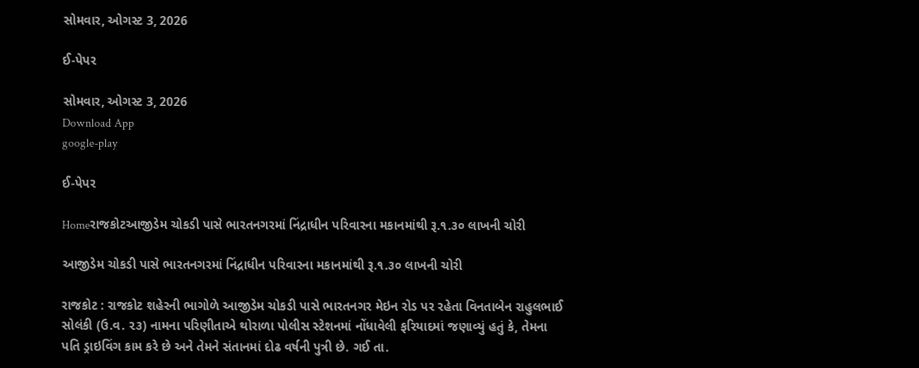સોમવાર, ઓગસ્ટ 3, 2026

ઈ-પેપર

સોમવાર, ઓગસ્ટ 3, 2026
Download App
google-play

ઈ-પેપર

Homeરાજકોટઆજીડેમ ચોકડી પાસે ભારતનગરમાં નિંદ્રાધીન પરિવારના મકાનમાંથી રૂ.૧.૩૦ લાખની ચોરી

આજીડેમ ચોકડી પાસે ભારતનગરમાં નિંદ્રાધીન પરિવારના મકાનમાંથી રૂ.૧.૩૦ લાખની ચોરી

રાજકોટ : રાજકોટ શહેરની ભાગોળે આજીડેમ ચોકડી પાસે ભારતનગર મેઇન રોડ પર રહેતા વિનતાબેન રાહુલભાઈ સોલંકી (ઉ.વ. ૨૩) નામના પરિણીતાએ થોરાળા પોલીસ સ્ટેશનમાં નોંધાવેલી ફરિયાદમાં જણાવ્યું હતું કે, તેમના પતિ ડ્રાઇવિંગ કામ કરે છે અને તેમને સંતાનમાં દોઢ વર્ષની પુત્રી છે. ગઈ તા.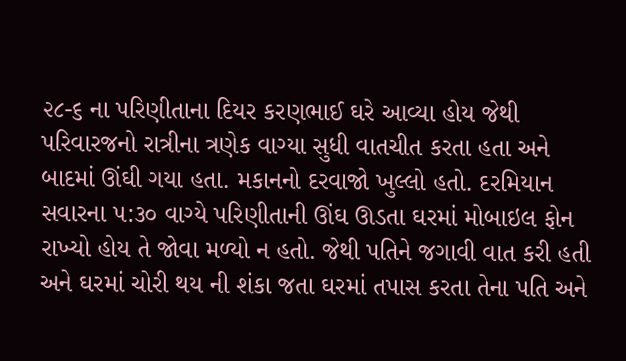૨૮-૬ ના પરિણીતાના દિયર કરણભાઈ ઘરે આવ્યા હોય જેથી પરિવારજનો રાત્રીના ત્રણેક વાગ્યા સુધી વાતચીત કરતા હતા અને બાદમાં ઊંઘી ગયા હતા. મકાનનો દરવાજો ખુલ્લો હતો. દરમિયાન સવારના ૫:૩૦ વાગ્યે પરિણીતાની ઊંઘ ઊડતા ઘરમાં મોબાઇલ ફોન રાખ્યો હોય તે જોવા મળ્યો ન હતો. જેથી પતિને જગાવી વાત કરી હતી અને ઘરમાં ચોરી થય ની શંકા જતા ઘરમાં તપાસ કરતા તેના પતિ અને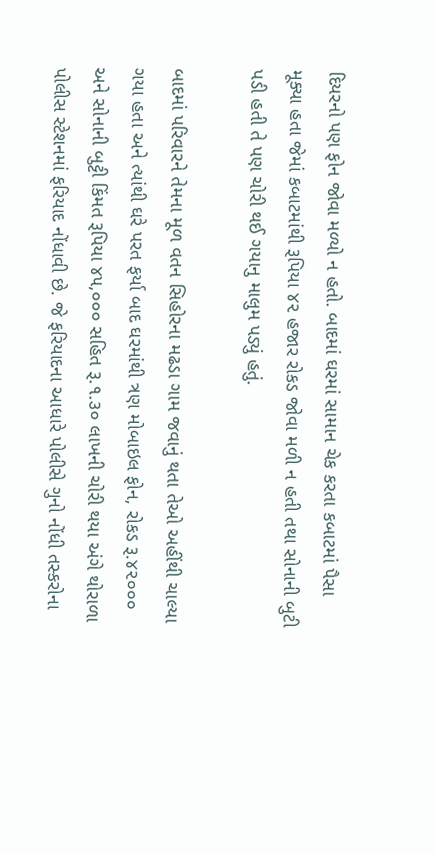દિયરનો પણ ફોન જોવા મળ્યો ન હતો. બાદમાં ઘરમાં સામાન ચેક કરતા કબાટમાં પૈસા મૂક્યા હતા જેમાં કબાટમાંથી રૂપિયા ૪૨ હજાર રોકડ જોવા મળી ન હતી તથા સોનાની બુટી પડી હતી તે પણ ચોરી થઈ ગયાનુ માલુમ પડ્યું હતું.

બાદમાં પરિવારને તેમના મૂળ વતન સિહોરના મઢડા ગામ જવાનું થતા તેઓ અહીંથી ચાલ્યા ગયા હતા અને ત્યાંથી ઘરે પરત ફર્યા બાદ ઘરમાંથી ત્રણ મોબાઇલ ફોન, રોકડ રૂ.૪૨૦૦૦ અને સોનાની બુટ્ટી કિંમત રૂપિયા ૪૫,૦૦૦ સહિત રૂ.૧.૩૦ લાખની ચોરી થયા અંગે થોરાળા પોલીસ સ્ટેશનમાં ફરિયાદ નોંધાવી છે. જે ફરિયાદના આધારે પોલીસે ગુનો નોંધી તસ્કરોના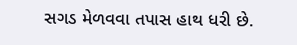સગડ મેળવવા તપાસ હાથ ધરી છે.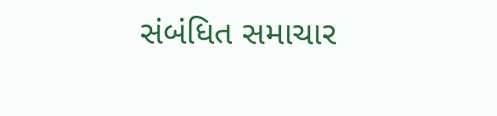સંબંધિત સમાચાર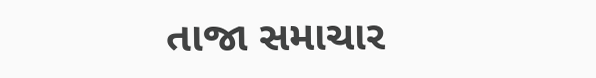તાજા સમાચાર